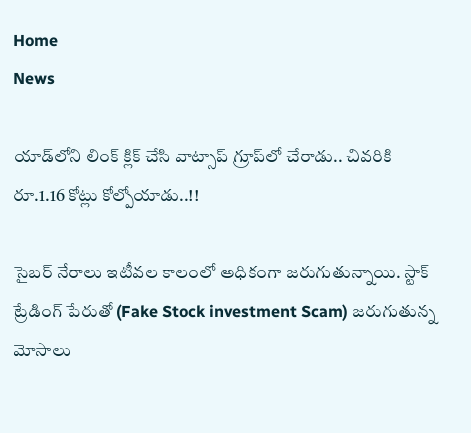Home
News

యాడ్‌లోని లింక్‌ క్లిక్‌ చేసి వాట్సాప్‌ గ్రూప్‌లో చేరాడు.. చివరికి రూ.1.16 కోట్లు కోల్పోయాడు..!!

సైబర్‌ నేరాలు ఇటీవల కాలంలో అధికంగా జరుగుతున్నాయి. స్టాక్‌ ట్రేడింగ్ పేరుతో (Fake Stock investment Scam) జరుగుతున్న మోసాలు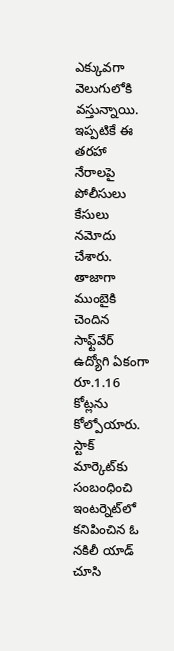ఎక్కువగా వెలుగులోకి వస్తున్నాయి. ఇప్పటికే ఈ తరహా నేరాలపై పోలీసులు కేసులు నమోదు చేశారు. తాజాగా ముంబైకి చెందిన సాఫ్ట్‌వేర్‌ ఉద్యోగి ఏకంగా రూ.1.16 కోట్లను కోల్పోయారు. స్టాక్‌ మార్కెట్‌కు సంబంధించి ఇంటర్నెట్‌లో కనిపించిన ఓ నకిలీ యాడ్‌ చూసి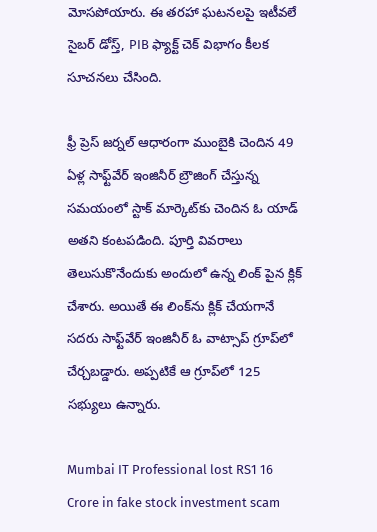మోసపోయారు. ఈ తరహా ఘటనలపై ఇటీవలే సైబర్‌ డోస్త్‌, PIB ఫ్యాక్ట్‌ చెక్‌ విభాగం కీలక సూచనలు చేసింది.

ఫ్రీ ప్రెస్‌ జర్నల్‌ ఆధారంగా ముంబైకి చెందిన 49 ఏళ్ల సాఫ్ట్‌వేర్‌ ఇంజినీర్‌ బ్రౌజింగ్ చేస్తున్న సమయంలో స్టాక్‌ మార్కెట్‌కు చెందిన ఓ యాడ్‌ అతని కంటపడింది. పూర్తి వివరాలు తెలుసుకొనేందుకు అందులో ఉన్న లింక్‌ పైన క్లిక్‌ చేశారు. అయితే ఈ లింక్‌ను క్లిక్‌ చేయగానే సదరు సాఫ్ట్‌వేర్‌ ఇంజినీర్‌ ఓ వాట్సాప్‌ గ్రూప్‌లో చేర్చబడ్డారు. అప్పటికే ఆ గ్రూప్‌లో 125 సభ్యులు ఉన్నారు.

Mumbai IT Professional lost RS1 16 Crore in fake stock investment scam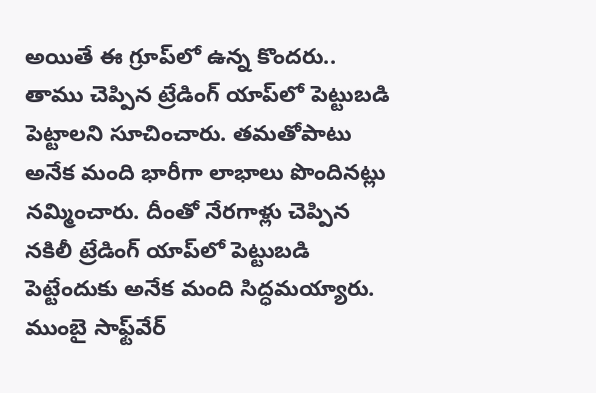అయితే ఈ గ్రూప్‌లో ఉన్న కొందరు.. తాము చెప్పిన ట్రేడింగ్‌ యాప్‌లో పెట్టుబడి పెట్టాలని సూచించారు. తమతోపాటు అనేక మంది భారీగా లాభాలు పొందినట్లు నమ్మించారు. దీంతో నేరగాళ్లు చెప్పిన నకిలీ ట్రేడింగ్ యాప్‌లో పెట్టుబడి పెట్టేందుకు అనేక మంది సిద్ధమయ్యారు. ముంబై సాఫ్ట్‌వేర్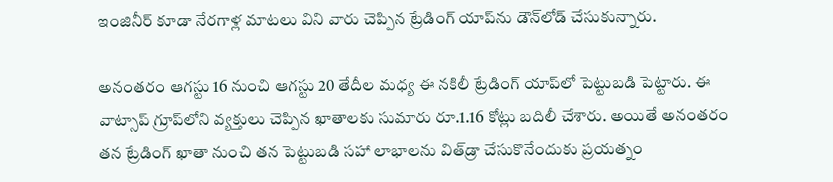ఇంజినీర్‌ కూడా నేరగాళ్ల మాటలు విని వారు చెప్పిన ట్రేడింగ్‌ యాప్‌ను డౌన్‌లోడ్‌ చేసుకున్నారు.

అనంతరం ఆగస్టు 16 నుంచి ఆగస్టు 20 తేదీల మధ్య ఈ నకిలీ ట్రేడింగ్‌ యాప్‌లో పెట్టుబడి పెట్టారు. ఈ వాట్సాప్‌ గ్రూప్‌లోని వ్యక్తులు చెప్పిన ఖాతాలకు సుమారు రూ.1.16 కోట్లు బదిలీ చేశారు. అయితే అనంతరం తన ట్రేడింగ్‌ ఖాతా నుంచి తన పెట్టుబడి సహా లాభాలను విత్‌డ్రా చేసుకొనేందుకు ప్రయత్నం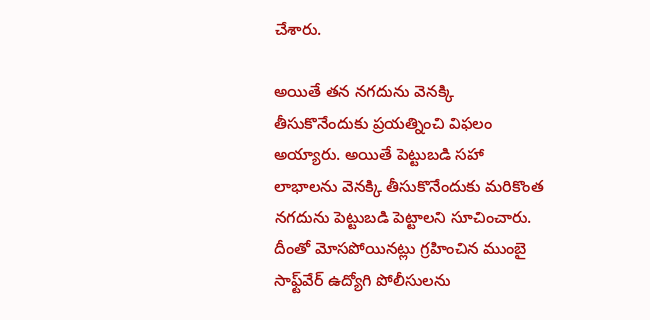చేశారు.

అయితే తన నగదును వెనక్కి తీసుకొనేందుకు ప్రయత్నించి విఫలం అయ్యారు. అయితే పెట్టుబడి సహా లాభాలను వెనక్కి తీసుకొనేందుకు మరికొంత నగదును పెట్టుబడి పెట్టాలని సూచించారు. దీంతో మోసపోయినట్లు గ్రహించిన ముంబై సాఫ్ట్‌వేర్‌ ఉద్యోగి పోలీసులను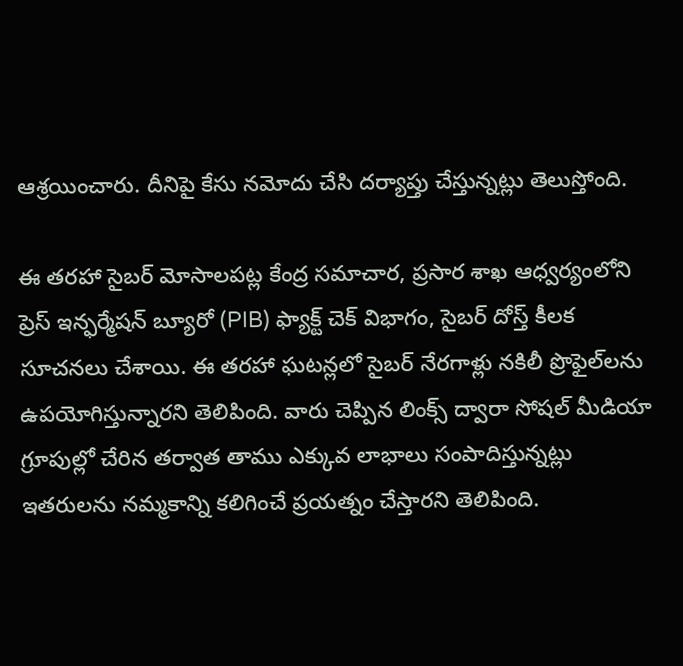ఆశ్రయించారు. దీనిపై కేసు నమోదు చేసి దర్యాప్తు చేస్తున్నట్లు తెలుస్తోంది.

ఈ తరహా సైబర్‌ మోసాలపట్ల కేంద్ర సమాచార, ప్రసార శాఖ ఆధ్వర్యంలోని ప్రెస్‌ ఇన్ఫర్మేషన్‌ బ్యూరో (PIB) ఫ్యాక్ట్‌ చెక్‌ విభాగం, సైబర్‌ దోస్త్‌ కీలక సూచనలు చేశాయి. ఈ తరహా ఘటన్లలో సైబర్‌ నేరగాళ్లు నకిలీ ప్రొఫైల్‌లను ఉపయోగిస్తున్నారని తెలిపింది. వారు చెప్పిన లింక్స్ ద్వారా సోషల్‌ మీడియా గ్రూపుల్లో చేరిన తర్వాత తాము ఎక్కువ లాభాలు సంపాదిస్తున్నట్లు ఇతరులను నమ్మకాన్ని కలిగించే ప్రయత్నం చేస్తారని తెలిపింది.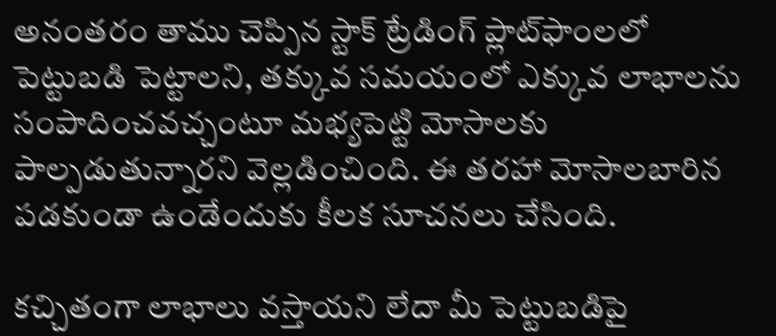అనంతరం తాము చెప్పిన స్టాక్‌ ట్రేడింగ్‌ ప్లాట్‌ఫాంలలో పెట్టుబడి పెట్టాలని, తక్కువ సమయంలో ఎక్కువ లాభాలను సంపాదించవచ్చంటూ మభ్యపెట్టి మోసాలకు పాల్పడుతున్నారని వెల్లడించింది. ఈ తరహా మోసాలబారిన పడకుండా ఉండేందుకు కీలక సూచనలు చేసింది.

కచ్చితంగా లాభాలు వస్తాయని లేదా మీ పెట్టుబడిపై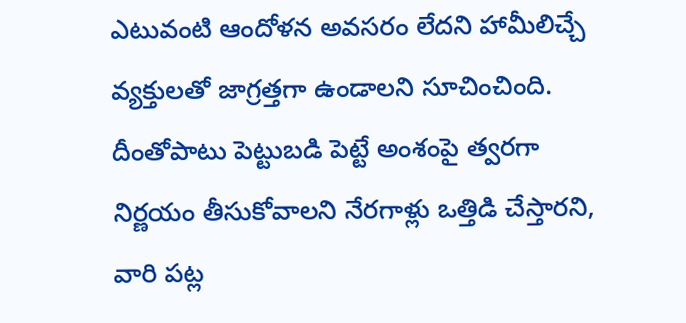ఎటువంటి ఆందోళన అవసరం లేదని హామీలిచ్చే వ్యక్తులతో జాగ్రత్తగా ఉండాలని సూచించింది. దీంతోపాటు పెట్టుబడి పెట్టే అంశంపై త్వరగా నిర్ణయం తీసుకోవాలని నేరగాళ్లు ఒత్తిడి చేస్తారని, వారి పట్ల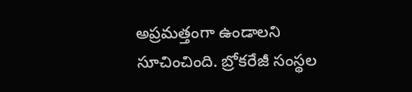అప్రమత్తంగా ఉండాలని సూచించింది. బ్రోకరేజీ సంస్థల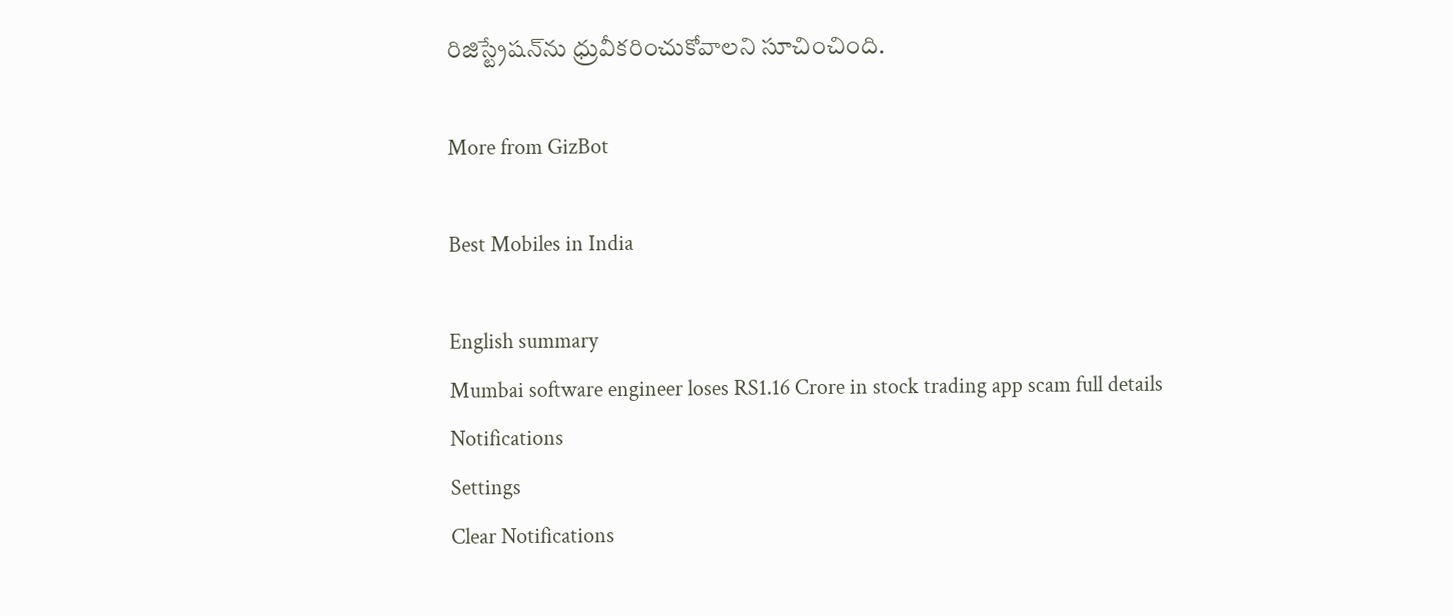రిజిస్ట్రేషన్‌ను ధ్రువీకరించుకోవాలని సూచించింది.

More from GizBot

Best Mobiles in India

English summary
Mumbai software engineer loses RS1.16 Crore in stock trading app scam full details
Notifications
Settings
Clear Notifications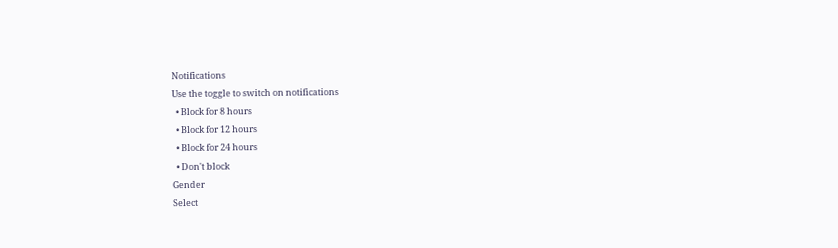Notifications
Use the toggle to switch on notifications
  • Block for 8 hours
  • Block for 12 hours
  • Block for 24 hours
  • Don't block
Gender
Select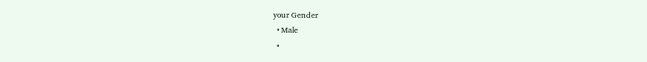your Gender
  • Male
  •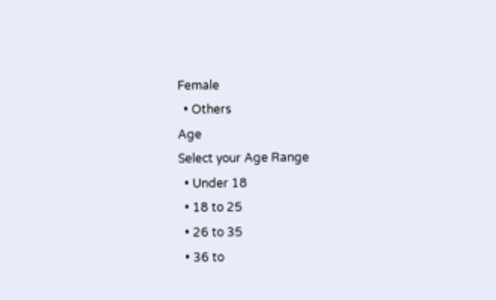Female
  • Others
Age
Select your Age Range
  • Under 18
  • 18 to 25
  • 26 to 35
  • 36 to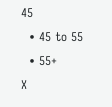45
  • 45 to 55
  • 55+
X